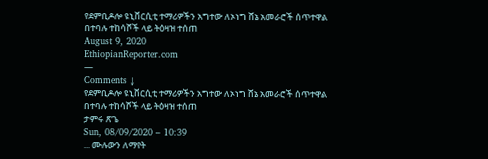የደምቢዶሎ ዩኒቨርሲቲ ተማሪዎችን አግተው ለኦነግ ሸኔ አመራሮች ሰጥተዋል በተባሉ ተከሳሾች ላይ ትዕዛዝ ተሰጠ
August 9, 2020
EthiopianReporter.com
—
Comments ↓
የደምቢዶሎ ዩኒቨርሲቲ ተማሪዎችን አግተው ለኦነግ ሸኔ አመራሮች ሰጥተዋል በተባሉ ተከሳሾች ላይ ትዕዛዝ ተሰጠ
ታምሩ ጽጌ
Sun, 08/09/2020 – 10:39
... ሙሉውን ለማየት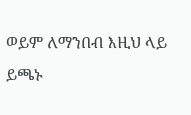ወይም ለማንበብ እዚህ ላይ ይጫኑ